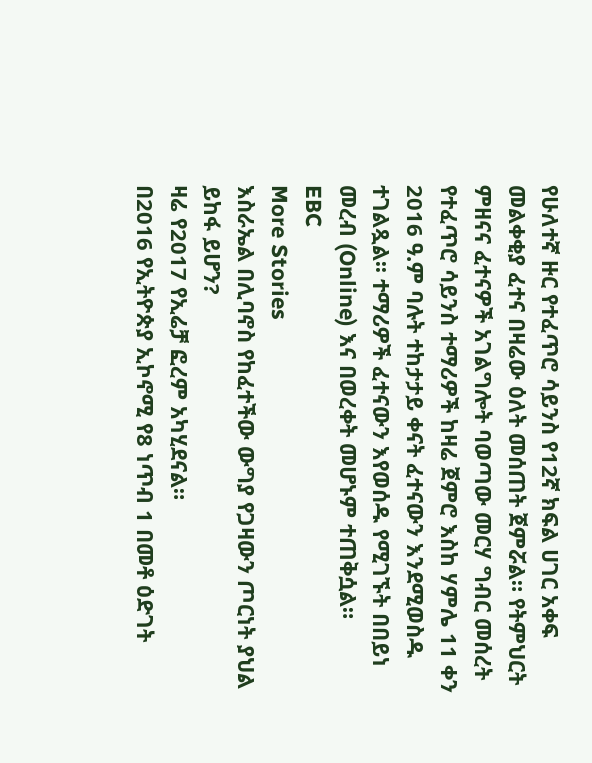የሁለተኛ ዙር የተፈጥሮ ሳይንስ የ12ኛ ክፍል ሀገር አቀፍ መልቀቂያ ፈተና በዛሬው ዕለት መሰጠት ጀምሯል። የትምህርት ምዘናና ፈተናዎች አገልግሎት ባወጣው መርሃ ግብር መሰረት የተፈጥሮ ሳይንስ ተማሪዎች ከዛሬ ጀምሮ እስከ ሃምሌ 11 ቀን 2016 ዓ.ም ባሉት ተከታታይ ቀናት ፈተናውን እንደሚወስዱ ተገልጿል፡፡ ተማሪዎች ፈተናውን እየወሰዱ የሚገኙት በበይነ መረብ (Online) እና በወረቀት መሆኑም ተጠቅሷል።
EBC
More Stories
እስራኤል በሊባኖስ የከፈተችው ውግያ የጋዛውን ጦርነት ያህል ይከፋ ይሆን?
ዛሬ የ2017 የኢሬቻ ፎረም አካሂደናል።
በ2016 የኢትዮጵያ ኢኮኖሚ የ8 ነጥብ 1 በመቶ ዕድገት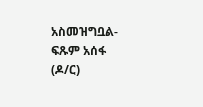አስመዝግቧል- ፍጹም አሰፋ (ዶ/ር)